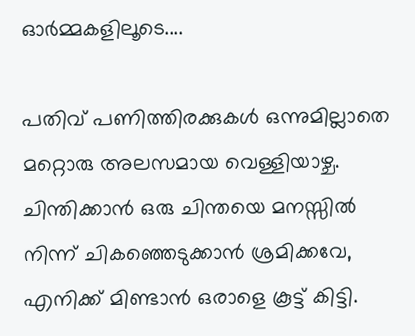ഓര്‍മ്മകളിലൂടെ....

പതിവ് പണിത്തിരക്കുകള്‍ ഒന്നുമില്ലാതെ മറ്റൊരു അലസമായ വെള്ളിയാഴ്ച. ചിന്തിക്കാന്‍ ഒരു ചിന്തയെ മനസ്സില്‍ നിന്ന് ചികഞ്ഞെടുക്കാന്‍ ശ്രമിക്കവേ, എനിക്ക് മിണ്ടാന്‍ ഒരാളെ കൂട്ട് കിട്ടി.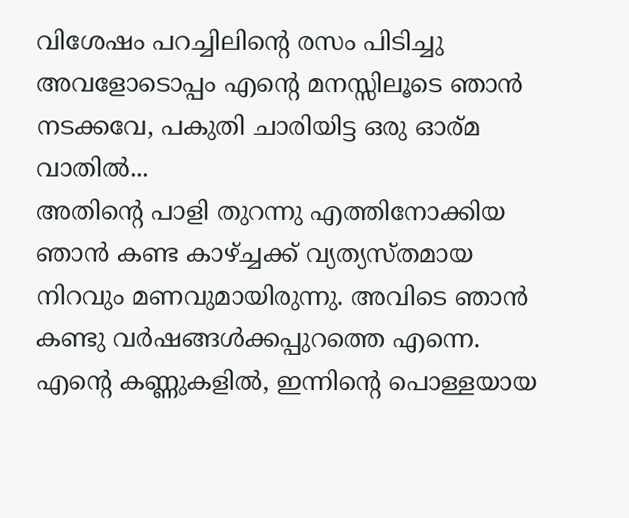വിശേഷം പറച്ചിലിന്റെ രസം പിടിച്ചു അവളോടൊപ്പം എന്റെ മനസ്സിലൂടെ ഞാന്‍ നടക്കവേ, പകുതി ചാരിയിട്ട ഒരു ഓര്മ വാതില്‍...
അതിന്റെ പാളി തുറന്നു എത്തിനോക്കിയ ഞാന്‍ കണ്ട കാഴ്ച്ചക്ക് വ്യത്യസ്തമായ നിറവും മണവുമായിരുന്നു. അവിടെ ഞാന്‍ കണ്ടു വര്‍ഷങ്ങള്‍ക്കപ്പുറത്തെ എന്നെ. എന്റെ കണ്ണുകളില്‍, ഇന്നിന്റെ പൊള്ളയായ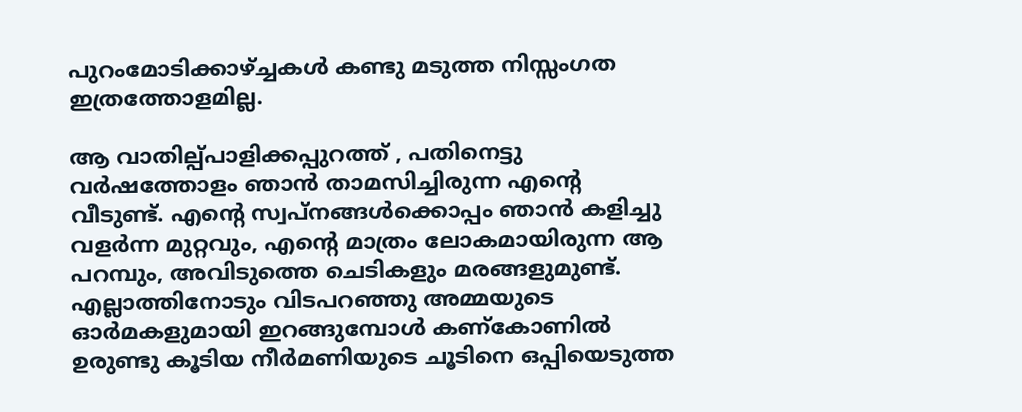പുറംമോടിക്കാഴ്ച്ചകള്‍ കണ്ടു മടുത്ത നിസ്സംഗത ഇത്രത്തോളമില്ല.

ആ വാതില്പ്പാളിക്കപ്പുറത്ത് , പതിനെട്ടു വര്‍ഷത്തോളം ഞാന്‍ താമസിച്ചിരുന്ന എന്റെ വീടുണ്ട്. എന്റെ സ്വപ്നങ്ങള്‍ക്കൊപ്പം ഞാന്‍ കളിച്ചു വളര്‍ന്ന മുറ്റവും, എന്റെ മാത്രം ലോകമായിരുന്ന ആ പറമ്പും, അവിടുത്തെ ചെടികളും മരങ്ങളുമുണ്ട്. എല്ലാത്തിനോടും വിടപറഞ്ഞു അമ്മയുടെ ഓര്‍മകളുമായി ഇറങ്ങുമ്പോള്‍ കണ്കോണില്‍ ഉരുണ്ടു കൂടിയ നീര്‍മണിയുടെ ചൂടിനെ ഒപ്പിയെടുത്ത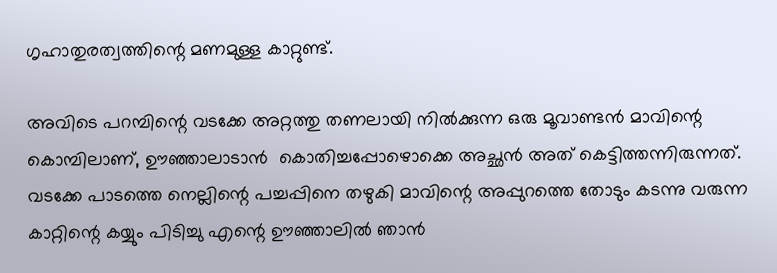ഗൃഹാതുരത്വത്തിന്റെ മണമുള്ള കാറ്റുണ്ട്.

അവിടെ പറമ്പിന്റെ വടക്കേ അറ്റത്തു തണലായി നില്‍ക്കുന്ന ഒരു മൂവാണ്ടന്‍ മാവിന്റെ കൊമ്പിലാണ്, ഊഞ്ഞാലാടാന്‍  കൊതിച്ചപ്പോഴൊക്കെ അച്ഛന്‍ അത് കെട്ടിത്തന്നിരുന്നത്. വടക്കേ പാടത്തെ നെല്ലിന്റെ പച്ചപ്പിനെ തഴുകി മാവിന്റെ അപ്പുറത്തെ തോടും കടന്നു വരുന്ന കാറ്റിന്റെ കയ്യും പിടിച്ചു എന്റെ ഊഞ്ഞാലില്‍ ഞാന്‍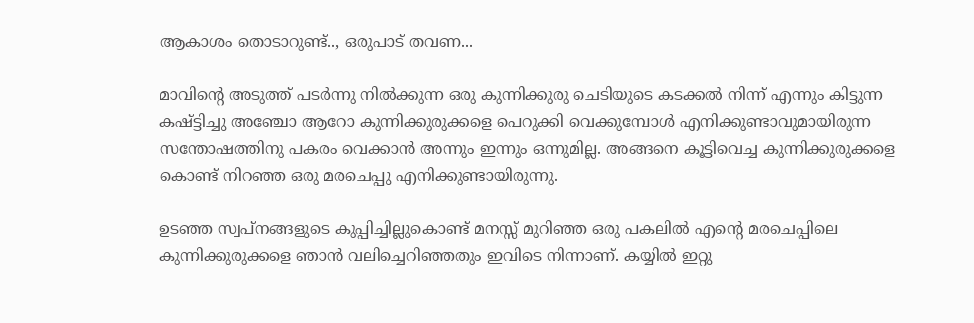ആകാശം തൊടാറുണ്ട്‌.., ഒരുപാട് തവണ...

മാവിന്റെ അടുത്ത് പടര്‍ന്നു നില്‍ക്കുന്ന ഒരു കുന്നിക്കുരു ചെടിയുടെ കടക്കല്‍ നിന്ന് എന്നും കിട്ടുന്ന കഷ്ട്ടിച്ചു അഞ്ചോ ആറോ കുന്നിക്കുരുക്കളെ പെറുക്കി വെക്കുമ്പോള്‍ എനിക്കുണ്ടാവുമായിരുന്ന സന്തോഷത്തിനു പകരം വെക്കാന്‍ അന്നും ഇന്നും ഒന്നുമില്ല. അങ്ങനെ കൂട്ടിവെച്ച കുന്നിക്കുരുക്കളെ കൊണ്ട് നിറഞ്ഞ ഒരു മരചെപ്പു എനിക്കുണ്ടായിരുന്നു.

ഉടഞ്ഞ സ്വപ്നങ്ങളുടെ കുപ്പിച്ചില്ലുകൊണ്ട്‌ മനസ്സ് മുറിഞ്ഞ ഒരു പകലില്‍ എന്റെ മരചെപ്പിലെ കുന്നിക്കുരുക്കളെ ഞാന്‍ വലിച്ചെറിഞ്ഞതും ഇവിടെ നിന്നാണ്. കയ്യില്‍ ഇറ്റു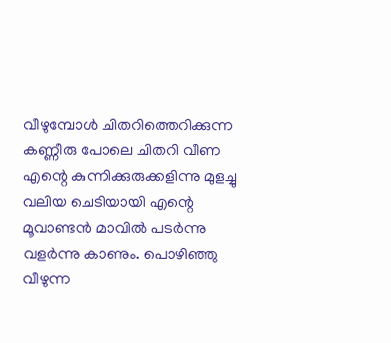വീഴുമ്പോള്‍ ചിതറിത്തെറിക്കുന്ന കണ്ണീരു പോലെ ചിതറി വീണ എന്റെ കുന്നിക്കുരുക്കളിന്നു മുളച്ചു വലിയ ചെടിയായി എന്റെ മൂവാണ്ടന്‍ മാവില്‍ പടര്‍ന്നു വളര്‍ന്നു കാണും. പൊഴിഞ്ഞു വീഴുന്ന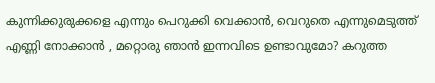കുന്നിക്കുരുക്കളെ എന്നും പെറുക്കി വെക്കാന്‍, വെറുതെ എന്നുമെടുത്ത് എണ്ണി നോക്കാന്‍ , മറ്റൊരു ഞാന്‍ ഇന്നവിടെ ഉണ്ടാവുമോ? കറുത്ത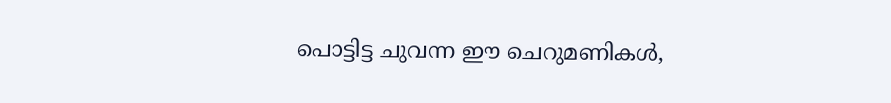പൊട്ടിട്ട ചുവന്ന ഈ ചെറുമണികള്‍,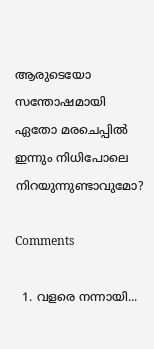ആരുടെയോ സന്തോഷമായി ഏതോ മരചെപ്പില്‍ ഇന്നും നിധിപോലെ നിറയുന്നുണ്ടാവുമോ?

Comments

  1. വളരെ നന്നായി...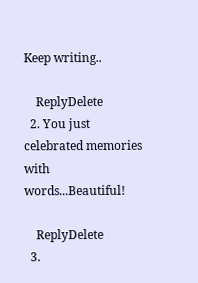Keep writing..

    ReplyDelete
  2. You just celebrated memories with words...Beautiful!

    ReplyDelete
  3.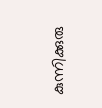കുന്നിക്കുരു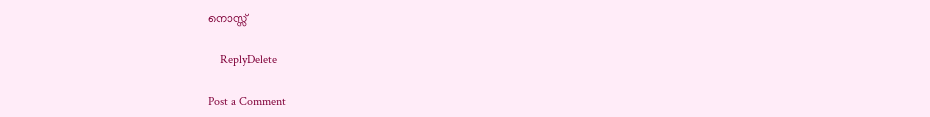നൊസ്സ്

    ReplyDelete

Post a Comment